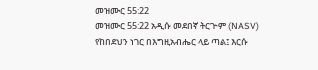መዝሙር 55:22
መዝሙር 55:22 አዲሱ መደበኛ ትርጒም (NASV)
የከበደህን ነገር በእግዚአብሔር ላይ ጣል፤ እርሱ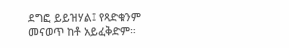ደግፎ ይይዝሃል፤ የጻድቁንም መናወጥ ከቶ አይፈቅድም።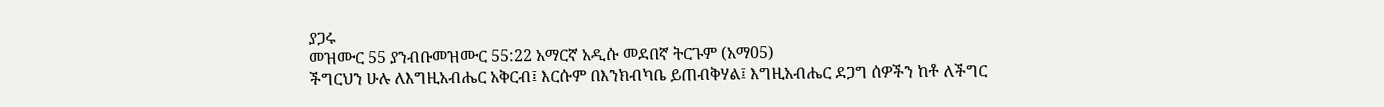ያጋሩ
መዝሙር 55 ያንብቡመዝሙር 55:22 አማርኛ አዲሱ መደበኛ ትርጉም (አማ05)
ችግርህን ሁሉ ለእግዚአብሔር አቅርብ፤ እርሱም በእንክብካቤ ይጠብቅሃል፤ እግዚአብሔር ደጋግ ሰዎችን ከቶ ለችግር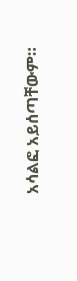አሳልፎ አይሰጣቸውም።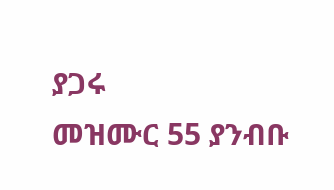ያጋሩ
መዝሙር 55 ያንብቡ